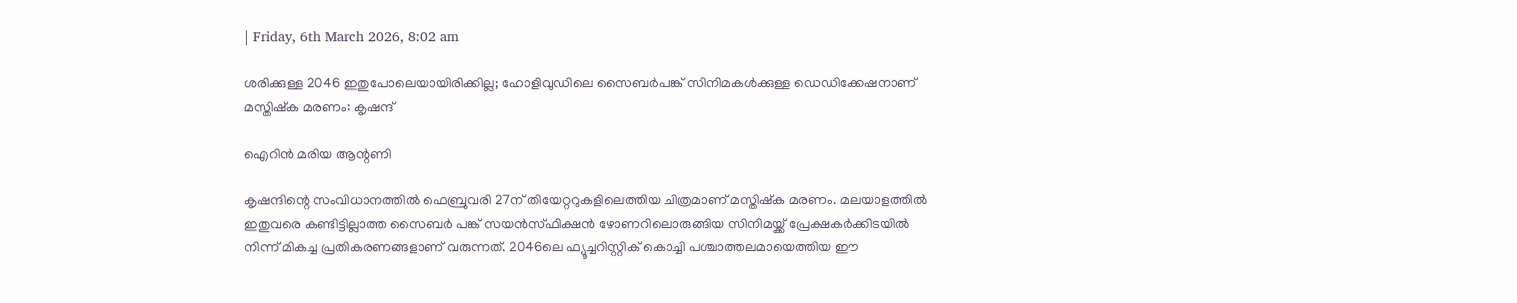| Friday, 6th March 2026, 8:02 am

ശരിക്കുള്ള 2046 ഇതുപോലെയായിരിക്കില്ല; ഹോളിവുഡിലെ സൈബര്‍പങ്ക് സിനിമകള്‍ക്കുള്ള ഡെഡിക്കേഷനാണ് മസ്തിഷ്‌ക മരണം: കൃഷന്ദ്

ഐറിന്‍ മരിയ ആന്റണി

കൃഷന്ദിന്റെ സംവിധാനത്തില്‍ ഫെബ്രുവരി 27ന് തിയേറ്ററുകളിലെത്തിയ ചിത്രമാണ് മസ്തിഷ്‌ക മരണം. മലയാളത്തില്‍ ഇതുവരെ കണ്ടിട്ടില്ലാത്ത സൈബര്‍ പങ്ക് സയന്‍സ്ഫിക്ഷന്‍ ഴോണറിലൊരുങ്ങിയ സിനിമയ്ക്ക് പ്രേക്ഷകര്‍ക്കിടയില്‍ നിന്ന് മികച്ച പ്രതികരണങ്ങളാണ് വരുന്നത്. 2046ലെ ഫ്യൂച്ചറിസ്റ്റിക് കൊച്ചി പശ്ചാത്തലമായെത്തിയ ഈ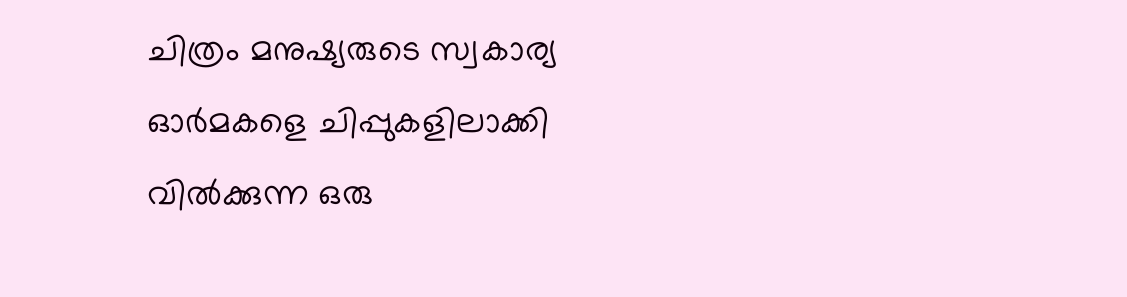ചിത്രം മനുഷ്യരുടെ സ്വകാര്യ ഓര്‍മകളെ ചിപ്പുകളിലാക്കി വില്‍ക്കുന്ന ഒരു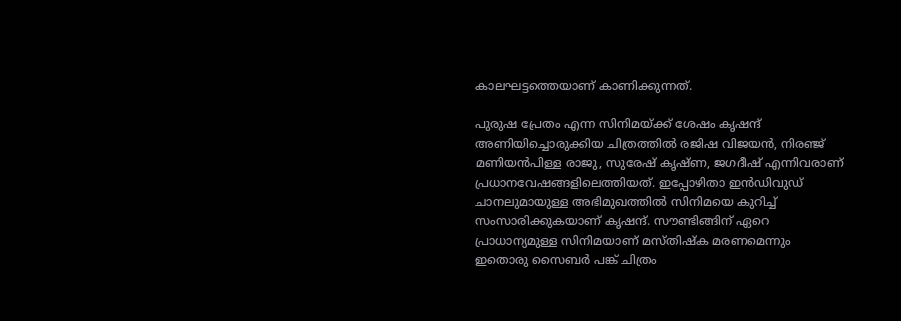കാലഘട്ടത്തെയാണ് കാണിക്കുന്നത്.

പുരുഷ പ്രേതം എന്ന സിനിമയ്ക്ക് ശേഷം കൃഷന്ദ് അണിയിച്ചൊരുക്കിയ ചിത്രത്തില്‍ രജിഷ വിജയന്‍, നിരഞ്ജ് മണിയന്‍പിള്ള രാജു, സുരേഷ് കൃഷ്ണ, ജഗദീഷ് എന്നിവരാണ് പ്രധാനവേഷങ്ങളിലെത്തിയത്. ഇപ്പോഴിതാ ഇന്‍ഡിവുഡ് ചാനലുമായുള്ള അഭിമുഖത്തില്‍ സിനിമയെ കുറിച്ച് സംസാരിക്കുകയാണ് കൃഷന്ദ്. സൗണ്ടിങ്ങിന് ഏറെ പ്രാധാന്യമുള്ള സിനിമയാണ് മസ്തിഷ്‌ക മരണമെന്നും ഇതൊരു സൈബര്‍ പങ്ക് ചിത്രം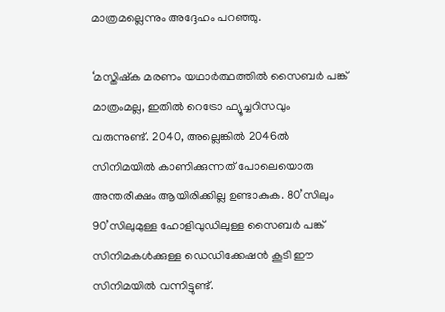മാത്രമല്ലെന്നും അദ്ദേഹം പറഞ്ഞു.

‘മസ്തിഷ്‌ക മരണം യഥാര്‍ത്ഥത്തില്‍ സൈബര്‍ പങ്ക് മാത്രംമല്ല, ഇതില്‍ റെട്രോ ഫ്യൂച്ചറിസവും വരുന്നുണ്ട്. 2040, അല്ലെങ്കില്‍ 2046ല്‍ സിനിമയില്‍ കാണിക്കുന്നത് പോലെയൊരു അന്തരീക്ഷം ആയിരിക്കില്ല ഉണ്ടാകുക. 80’സിലും 90’സിലുമുള്ള ഹോളിവുഡിലുള്ള സൈബര്‍ പങ്ക് സിനിമകള്‍ക്കുള്ള ഡെഡിക്കേഷന്‍ കൂടി ഈ സിനിമയില്‍ വന്നിട്ടുണ്ട്.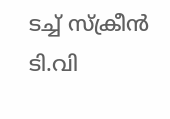ടച്ച് സ്‌ക്രീന്‍ ടി.വി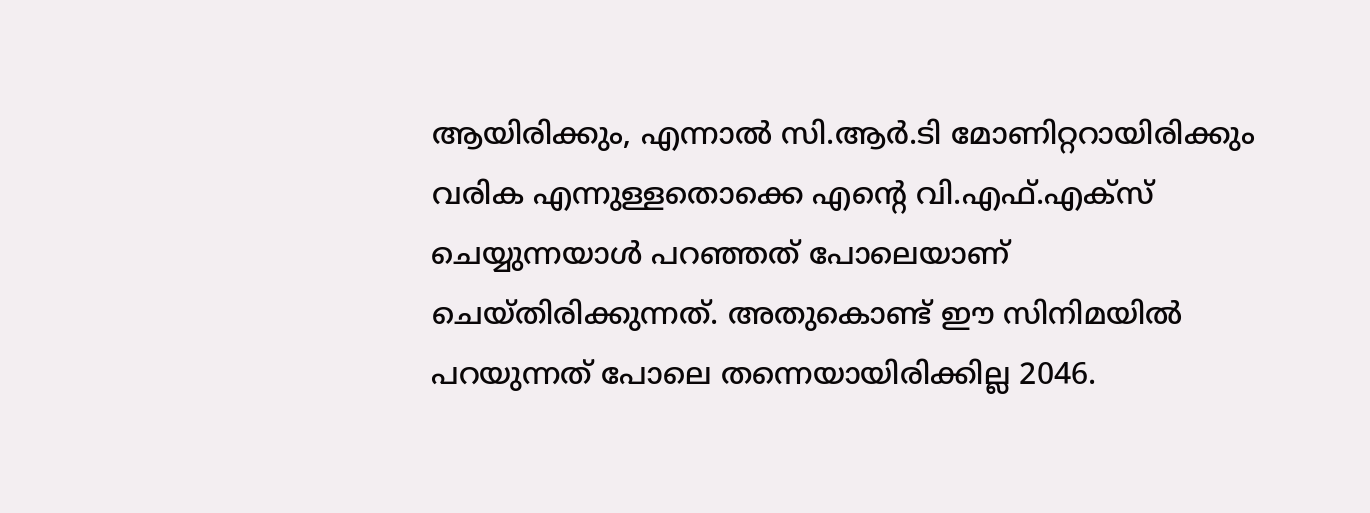ആയിരിക്കും, എന്നാല്‍ സി.ആര്‍.ടി മോണിറ്ററായിരിക്കും വരിക എന്നുള്ളതൊക്കെ എന്റെ വി.എഫ്.എക്‌സ് ചെയ്യുന്നയാള്‍ പറഞ്ഞത് പോലെയാണ് ചെയ്തിരിക്കുന്നത്. അതുകൊണ്ട് ഈ സിനിമയില്‍ പറയുന്നത് പോലെ തന്നെയായിരിക്കില്ല 2046.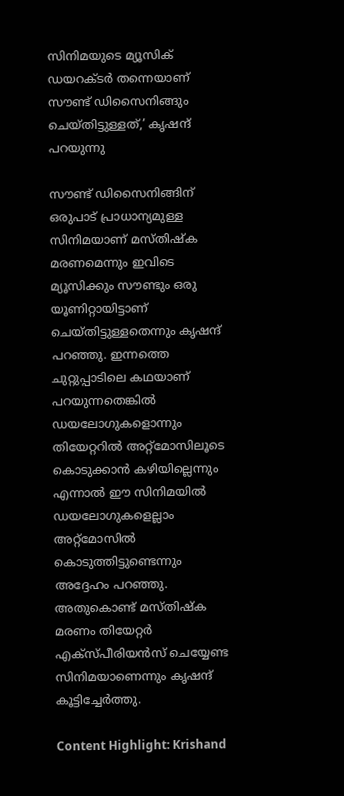സിനിമയുടെ മ്യൂസിക് ഡയറക്ടര്‍ തന്നെയാണ് സൗണ്ട് ഡിസൈനിങ്ങും ചെയ്തിട്ടുള്ളത്,’ കൃഷന്ദ് പറയുന്നു

സൗണ്ട് ഡിസൈനിങ്ങിന് ഒരുപാട് പ്രാധാന്യമുള്ള സിനിമയാണ് മസ്തിഷ്‌ക മരണമെന്നും ഇവിടെ മ്യൂസിക്കും സൗണ്ടും ഒരു യൂണിറ്റായിട്ടാണ് ചെയ്തിട്ടുള്ളതെന്നും കൃഷന്ദ് പറഞ്ഞു. ഇന്നത്തെ ചുറ്റുപ്പാടിലെ കഥയാണ് പറയുന്നതെങ്കില്‍ ഡയലോഗുകളൊന്നും തിയേറ്ററില്‍ അറ്റ്‌മോസിലൂടെ കൊടുക്കാന്‍ കഴിയില്ലെന്നും എന്നാല്‍ ഈ സിനിമയില്‍ ഡയലോഗുകളെല്ലാം അറ്റ്‌മോസില്‍ കൊടുത്തിട്ടുണ്ടെന്നും അദ്ദേഹം പറഞ്ഞു. അതുകൊണ്ട് മസ്തിഷ്‌ക മരണം തിയേറ്റര്‍ എക്‌സ്പീരിയന്‍സ് ചെയ്യേണ്ട സിനിമയാണെന്നും കൃഷന്ദ് കൂട്ടിച്ചേര്‍ത്തു.

Content Highlight: Krishand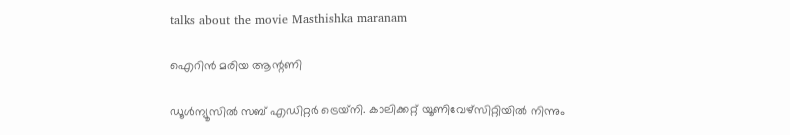talks about the movie Masthishka maranam

ഐറിന്‍ മരിയ ആന്റണി

ഡൂള്‍ന്യൂസില്‍ സബ് എഡിറ്റര്‍ ട്രെയ്‌നി. കാലിക്കറ്റ് യൂണിവേഴ്‌സിറ്റിയില്‍ നിന്നും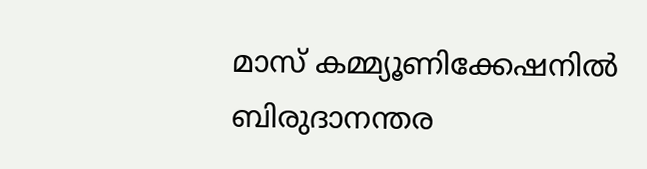മാസ് കമ്മ്യൂണിക്കേഷനില്‍ ബിരുദാനന്തര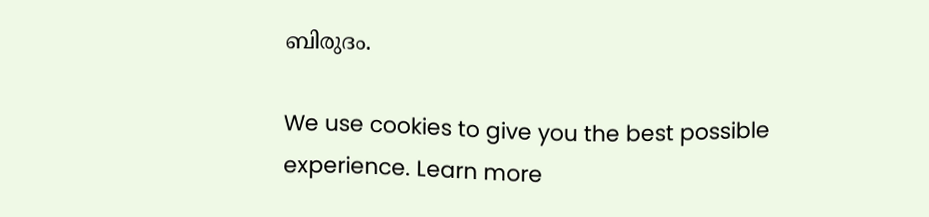ബിരുദം.

We use cookies to give you the best possible experience. Learn more